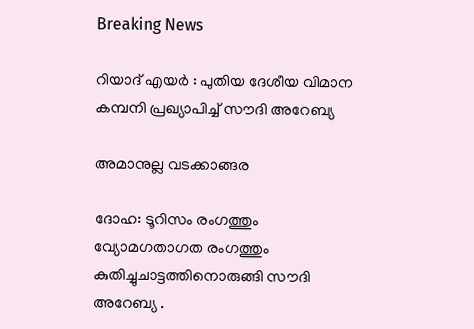Breaking News

റിയാദ് എയര്‍ : പുതിയ ദേശീയ വിമാന കമ്പനി പ്രഖ്യാപിച്ച് സൗദി അറേബ്യ

അമാനുല്ല വടക്കാങ്ങര

ദോഹ: ടൂറിസം രംഗത്തും വ്യോമഗതാഗത രംഗത്തും കുതിച്ചുചാട്ടത്തിനൊരുങ്ങി സൗദി അറേബ്യ .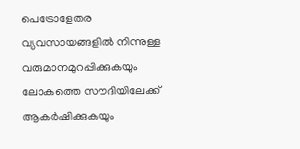പെട്രോളേതര വ്യവസായങ്ങളില്‍ നിന്നുള്ള വരുമാനമുറപ്പിക്കുകയും ലോകത്തെ സൗദിയിലേക്ക് ആകര്‍ഷിക്കുകയും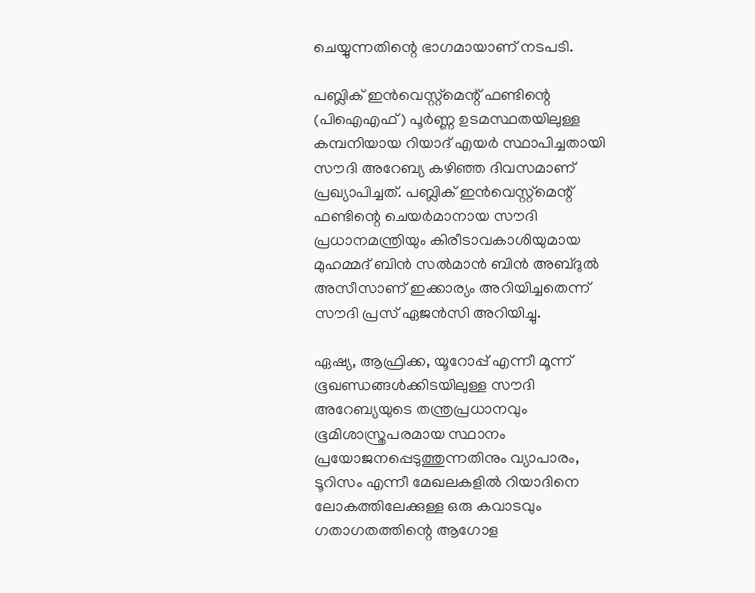ചെയ്യുന്നതിന്റെ ഭാഗമായാണ് നടപടി.

പബ്ലിക് ഇന്‍വെസ്റ്റ്മെന്റ് ഫണ്ടിന്റെ (പിഐഎഫ്) പൂര്‍ണ്ണ ഉടമസ്ഥതയിലുള്ള കമ്പനിയായ റിയാദ് എയര്‍ സ്ഥാപിച്ചതായി സൗദി അറേബ്യ കഴിഞ്ഞ ദിവസമാണ് പ്രഖ്യാപിച്ചത്. പബ്ലിക് ഇന്‍വെസ്റ്റ്മെന്റ് ഫണ്ടിന്റെ ചെയര്‍മാനായ സൗദി പ്രധാനമന്ത്രിയും കിരീടാവകാശിയുമായ മുഹമ്മദ് ബിന്‍ സല്‍മാന്‍ ബിന്‍ അബ്ദുല്‍ അസീസാണ് ഇക്കാര്യം അറിയിച്ചതെന്ന് സൗദി പ്രസ് ഏജന്‍സി അറിയിച്ചു.

ഏഷ്യ, ആഫ്രിക്ക, യൂറോപ്പ് എന്നീ മൂന്ന് ഭൂഖണ്ഡങ്ങള്‍ക്കിടയിലുള്ള സൗദി അറേബ്യയുടെ തന്ത്രപ്രധാനവും ഭൂമിശാസ്ത്രപരമായ സ്ഥാനം പ്രയോജനപ്പെടുത്തുന്നതിനും വ്യാപാരം, ടൂറിസം എന്നീ മേഖലകളില്‍ റിയാദിനെ ലോകത്തിലേക്കുള്ള ഒരു കവാടവും ഗതാഗതത്തിന്റെ ആഗോള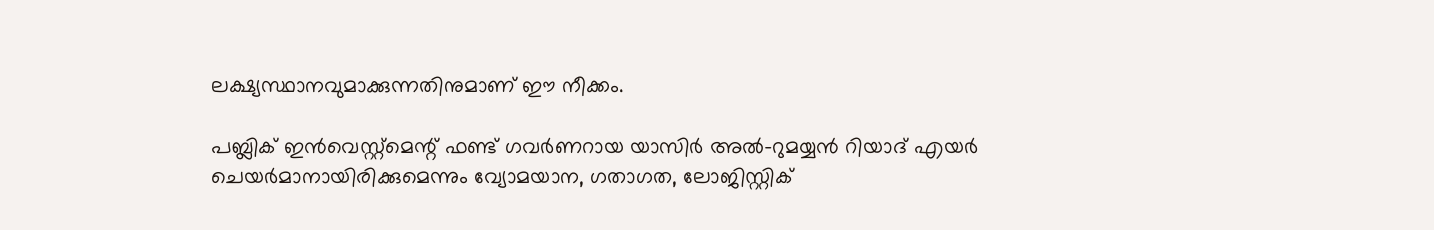ലക്ഷ്യസ്ഥാനവുമാക്കുന്നതിനുമാണ് ഈ നീക്കം.

പബ്ലിക് ഇന്‍വെസ്റ്റ്മെന്റ് ഫണ്ട് ഗവര്‍ണറായ യാസിര്‍ അല്‍-റുമയ്യന്‍ റിയാദ് എയര്‍ ചെയര്‍മാനായിരിക്കുമെന്നും വ്യോമയാന, ഗതാഗത, ലോജിസ്റ്റിക്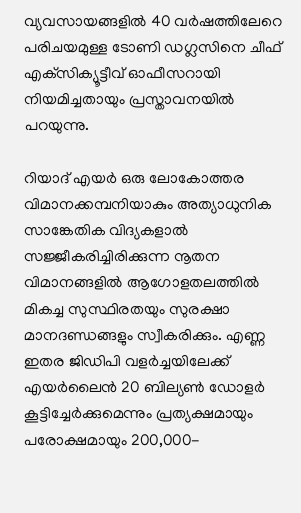വ്യവസായങ്ങളില്‍ 40 വര്‍ഷത്തിലേറെ പരിചയമുള്ള ടോണി ഡഗ്ലസിനെ ചീഫ് എക്‌സിക്യൂട്ടീവ് ഓഫീസറായി നിയമിച്ചതായും പ്രസ്താവനയില്‍ പറയുന്നു.

റിയാദ് എയര്‍ ഒരു ലോകോത്തര വിമാനക്കമ്പനിയാകും അത്യാധുനിക സാങ്കേതിക വിദ്യകളാല്‍ സജ്ജീകരിച്ചിരിക്കുന്ന നൂതന വിമാനങ്ങളില്‍ ആഗോളതലത്തില്‍ മികച്ച സുസ്ഥിരതയും സുരക്ഷാ മാനദണ്ഡങ്ങളും സ്വീകരിക്കും. എണ്ണ ഇതര ജിഡിപി വളര്‍ച്ചയിലേക്ക് എയര്‍ലൈന്‍ 20 ബില്യണ്‍ ഡോളര്‍ കൂട്ടിച്ചേര്‍ക്കുമെന്നും പ്രത്യക്ഷമായും പരോക്ഷമായും 200,000-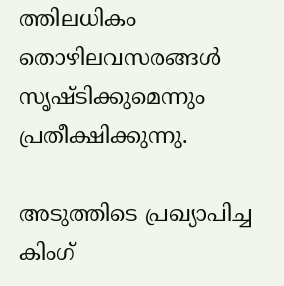ത്തിലധികം തൊഴിലവസരങ്ങള്‍ സൃഷ്ടിക്കുമെന്നും പ്രതീക്ഷിക്കുന്നു.

അടുത്തിടെ പ്രഖ്യാപിച്ച കിംഗ്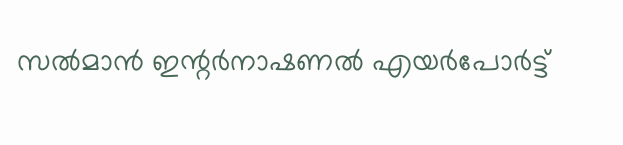സല്‍മാന്‍ ഇന്റര്‍നാഷണല്‍ എയര്‍പോര്‍ട്ട്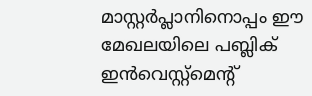മാസ്റ്റര്‍പ്ലാനിനൊപ്പം ഈ മേഖലയിലെ പബ്ലിക് ഇന്‍വെസ്റ്റ്മെന്റ്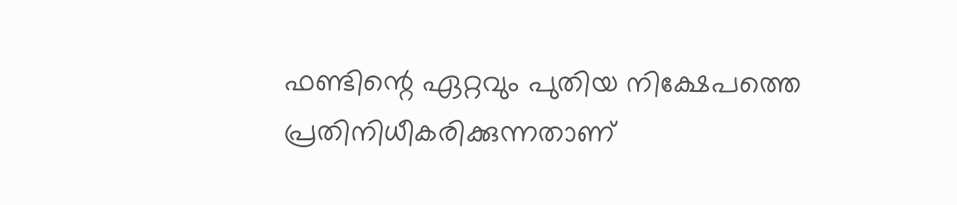ഫണ്ടിന്റെ ഏറ്റവും പുതിയ നിക്ഷേപത്തെ പ്രതിനിധീകരിക്കുന്നതാണ്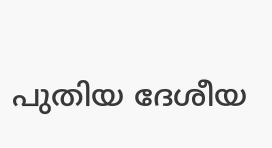പുതിയ ദേശീയ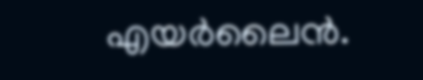എയര്‍ലൈന്‍.